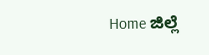Home ಜಿಲ್ಲೆ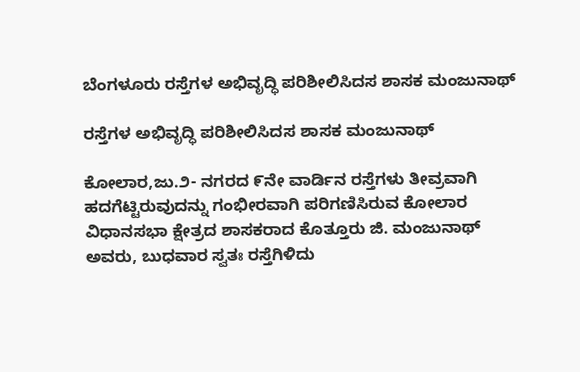ಬೆಂಗಳೂರು ರಸ್ತೆಗಳ ಅಭಿವೃದ್ಧಿ ಪರಿಶೀಲಿಸಿದಸ ಶಾಸಕ ಮಂಜುನಾಥ್

ರಸ್ತೆಗಳ ಅಭಿವೃದ್ಧಿ ಪರಿಶೀಲಿಸಿದಸ ಶಾಸಕ ಮಂಜುನಾಥ್

ಕೋಲಾರ,ಜು.೨- ನಗರದ ೯ನೇ ವಾರ್ಡಿನ ರಸ್ತೆಗಳು ತೀವ್ರವಾಗಿ ಹದಗೆಟ್ಟಿರುವುದನ್ನು ಗಂಭೀರವಾಗಿ ಪರಿಗಣಿಸಿರುವ ಕೋಲಾರ ವಿಧಾನಸಭಾ ಕ್ಷೇತ್ರದ ಶಾಸಕರಾದ ಕೊತ್ತೂರು ಜಿ. ಮಂಜುನಾಥ್ ಅವರು, ಬುಧವಾರ ಸ್ವತಃ ರಸ್ತೆಗಿಳಿದು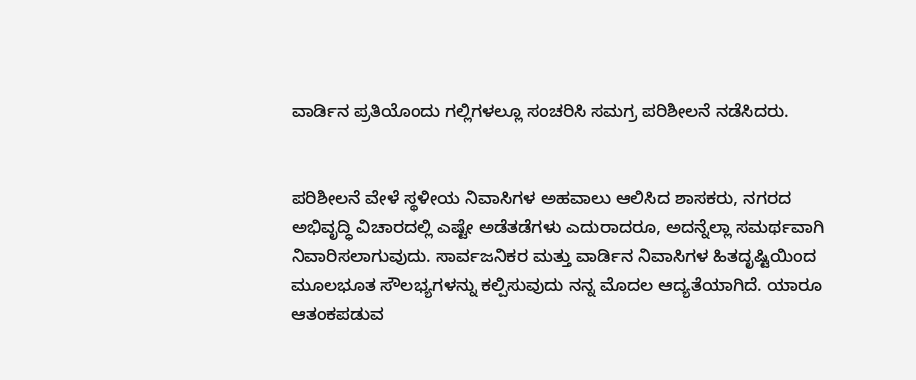ವಾರ್ಡಿನ ಪ್ರತಿಯೊಂದು ಗಲ್ಲಿಗಳಲ್ಲೂ ಸಂಚರಿಸಿ ಸಮಗ್ರ ಪರಿಶೀಲನೆ ನಡೆಸಿದರು.


ಪರಿಶೀಲನೆ ವೇಳೆ ಸ್ಥಳೀಯ ನಿವಾಸಿಗಳ ಅಹವಾಲು ಆಲಿಸಿದ ಶಾಸಕರು, ನಗರದ ಅಭಿವೃದ್ಧಿ ವಿಚಾರದಲ್ಲಿ ಎಷ್ಟೇ ಅಡೆತಡೆಗಳು ಎದುರಾದರೂ, ಅದನ್ನೆಲ್ಲಾ ಸಮರ್ಥವಾಗಿ ನಿವಾರಿಸಲಾಗುವುದು. ಸಾರ್ವಜನಿಕರ ಮತ್ತು ವಾರ್ಡಿನ ನಿವಾಸಿಗಳ ಹಿತದೃಷ್ಟಿಯಿಂದ ಮೂಲಭೂತ ಸೌಲಭ್ಯಗಳನ್ನು ಕಲ್ಪಿಸುವುದು ನನ್ನ ಮೊದಲ ಆದ್ಯತೆಯಾಗಿದೆ. ಯಾರೂ ಆತಂಕಪಡುವ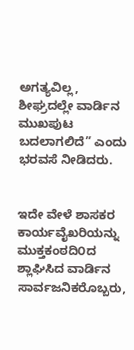ಅಗತ್ಯವಿಲ್ಲ, ಶೀಘ್ರದಲ್ಲೇ ವಾರ್ಡಿನ ಮುಖಪುಟ ಬದಲಾಗಲಿದೆ” ಎಂದು ಭರವಸೆ ನೀಡಿದರು.


ಇದೇ ವೇಳೆ ಶಾಸಕರ ಕಾರ್ಯವೈಖರಿಯನ್ನು ಮುಕ್ತಕಂಠದಿ೦ದ ಶ್ಲಾಘಿಸಿದ ವಾರ್ಡಿನ ಸಾರ್ವಜನಿಕರೊಬ್ಬರು,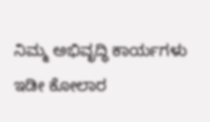ನಿಮ್ಮ ಅಭಿವೃದ್ಧಿ ಕಾರ್ಯಗಳು ಇಡೀ ಕೋಲಾರ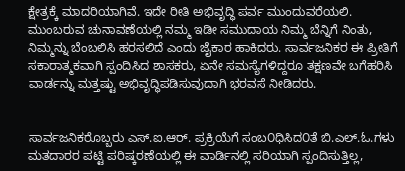ಕ್ಷೇತ್ರಕ್ಕೆ ಮಾದರಿಯಾಗಿವೆ. ಇದೇ ರೀತಿ ಅಭಿವೃದ್ಧಿ ಪರ್ವ ಮುಂದುವರೆಯಲಿ. ಮುಂಬರುವ ಚುನಾವಣೆಯಲ್ಲಿ ನಮ್ಮ ಇಡೀ ಸಮುದಾಯ ನಿಮ್ಮ ಬೆನ್ನಿಗೆ ನಿಂತು, ನಿಮ್ಮನ್ನು ಬೆಂಬಲಿಸಿ ಹರಸಲಿದೆ ಎಂದು ಜೈಕಾರ ಹಾಕಿದರು. ಸಾರ್ವಜನಿಕರ ಈ ಪ್ರೀತಿಗೆ ಸಕಾರಾತ್ಮಕವಾಗಿ ಸ್ಪಂದಿಸಿದ ಶಾಸಕರು, ಏನೇ ಸಮಸ್ಯೆಗಳಿದ್ದರೂ ತಕ್ಷಣವೇ ಬಗೆಹರಿಸಿ ವಾರ್ಡನ್ನು ಮತ್ತಷ್ಟು ಅಭಿವೃದ್ಧಿಪಡಿಸುವುದಾಗಿ ಭರವಸೆ ನೀಡಿದರು.


ಸಾರ್ವಜನಿಕರೊಬ್ಬರು ಎಸ್.ಐ.ಆರ್. ಪ್ರಕ್ರಿಯೆಗೆ ಸಂಬ೦ಧಿಸಿದ೦ತೆ ಬಿ.ಎಲ್.ಓ.ಗಳು ಮತದಾರರ ಪಟ್ಟಿ ಪರಿಷ್ಕರಣೆಯಲ್ಲಿ ಈ ವಾರ್ಡಿನಲ್ಲಿ ಸರಿಯಾಗಿ ಸ್ಪಂದಿಸುತ್ತಿಲ್ಲ,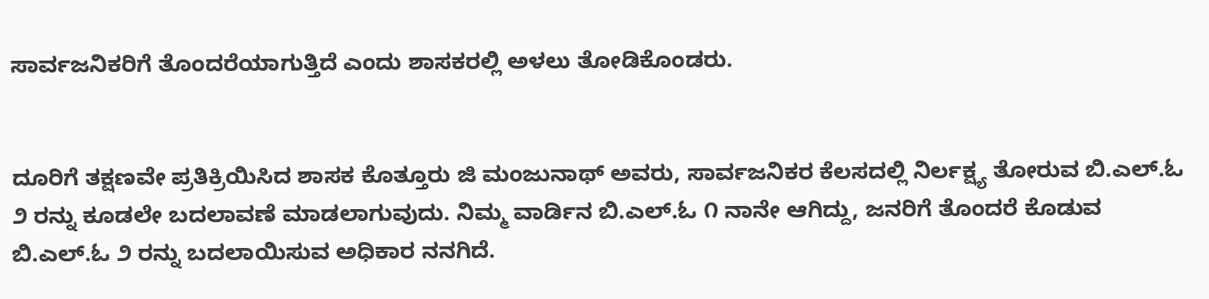ಸಾರ್ವಜನಿಕರಿಗೆ ತೊಂದರೆಯಾಗುತ್ತಿದೆ ಎಂದು ಶಾಸಕರಲ್ಲಿ ಅಳಲು ತೋಡಿಕೊಂಡರು.


ದೂರಿಗೆ ತಕ್ಷಣವೇ ಪ್ರತಿಕ್ರಿಯಿಸಿದ ಶಾಸಕ ಕೊತ್ತೂರು ಜಿ ಮಂಜುನಾಥ್ ಅವರು, ಸಾರ್ವಜನಿಕರ ಕೆಲಸದಲ್ಲಿ ನಿರ್ಲಕ್ಷ್ಯ ತೋರುವ ಬಿ.ಎಲ್.ಓ ೨ ರನ್ನು ಕೂಡಲೇ ಬದಲಾವಣೆ ಮಾಡಲಾಗುವುದು. ನಿಮ್ಮ ವಾರ್ಡಿನ ಬಿ.ಎಲ್.ಓ ೧ ನಾನೇ ಆಗಿದ್ದು, ಜನರಿಗೆ ತೊಂದರೆ ಕೊಡುವ ಬಿ.ಎಲ್.ಓ ೨ ರನ್ನು ಬದಲಾಯಿಸುವ ಅಧಿಕಾರ ನನಗಿದೆ.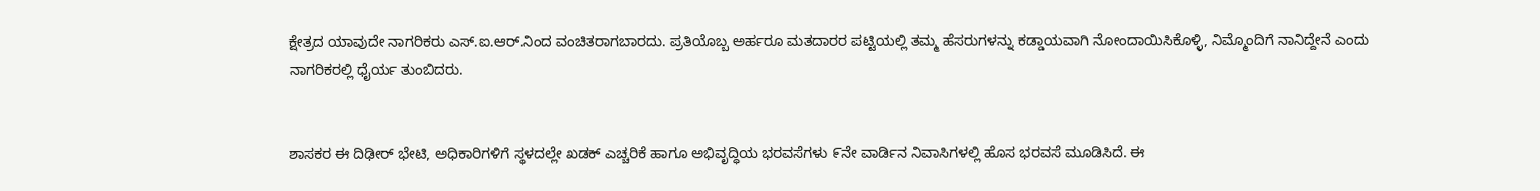ಕ್ಷೇತ್ರದ ಯಾವುದೇ ನಾಗರಿಕರು ಎಸ್.ಐ.ಆರ್.ನಿಂದ ವಂಚಿತರಾಗಬಾರದು. ಪ್ರತಿಯೊಬ್ಬ ಅರ್ಹರೂ ಮತದಾರರ ಪಟ್ಟಿಯಲ್ಲಿ ತಮ್ಮ ಹೆಸರುಗಳನ್ನು ಕಡ್ಡಾಯವಾಗಿ ನೋಂದಾಯಿಸಿಕೊಳ್ಳಿ, ನಿಮ್ಮೊಂದಿಗೆ ನಾನಿದ್ದೇನೆ ಎಂದು ನಾಗರಿಕರಲ್ಲಿ ಧೈರ್ಯ ತುಂಬಿದರು.


ಶಾಸಕರ ಈ ದಿಢೀರ್ ಭೇಟಿ, ಅಧಿಕಾರಿಗಳಿಗೆ ಸ್ಥಳದಲ್ಲೇ ಖಡಕ್ ಎಚ್ಚರಿಕೆ ಹಾಗೂ ಅಭಿವೃದ್ಧಿಯ ಭರವಸೆಗಳು ೯ನೇ ವಾರ್ಡಿನ ನಿವಾಸಿಗಳಲ್ಲಿ ಹೊಸ ಭರವಸೆ ಮೂಡಿಸಿದೆ. ಈ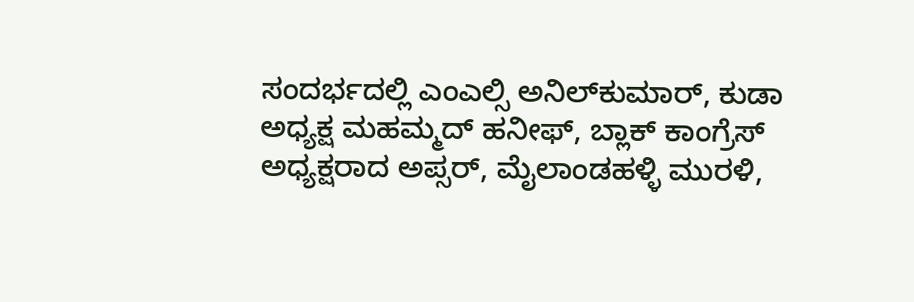ಸಂದರ್ಭದಲ್ಲಿ ಎಂಎಲ್ಸಿ ಅನಿಲ್‌ಕುಮಾರ್, ಕುಡಾ ಅಧ್ಯಕ್ಷ ಮಹಮ್ಮದ್ ಹನೀಫ್, ಬ್ಲಾಕ್ ಕಾಂಗ್ರೆಸ್ ಅಧ್ಯಕ್ಷರಾದ ಅಪ್ಸರ್, ಮೈಲಾಂಡಹಳ್ಳಿ ಮುರಳಿ,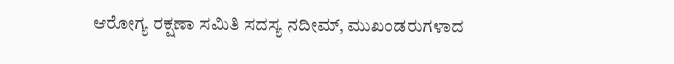ಆರೋಗ್ಯ ರಕ್ಷಣಾ ಸಮಿತಿ ಸದಸ್ಯ ನದೀಮ್, ಮುಖಂಡರುಗಳಾದ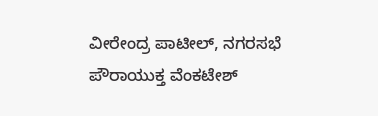ವೀರೇಂದ್ರ ಪಾಟೀಲ್, ನಗರಸಭೆ ಪೌರಾಯುಕ್ತ ವೆಂಕಟೇಶ್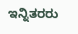ಇನ್ನಿತರರು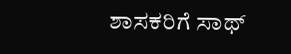ಶಾಸಕರಿಗೆ ಸಾಥ್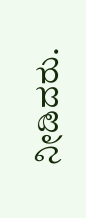ನೀಡಿದರು.